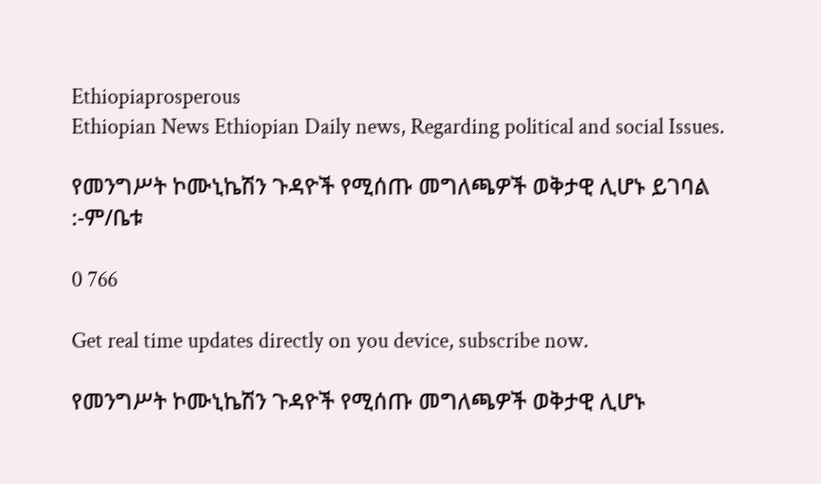Ethiopiaprosperous
Ethiopian News Ethiopian Daily news, Regarding political and social Issues.

የመንግሥት ኮሙኒኬሽን ጉዳዮች የሚሰጡ መግለጫዎች ወቅታዊ ሊሆኑ ይገባል :-ም/ቤቱ

0 766

Get real time updates directly on you device, subscribe now.

የመንግሥት ኮሙኒኬሽን ጉዳዮች የሚሰጡ መግለጫዎች ወቅታዊ ሊሆኑ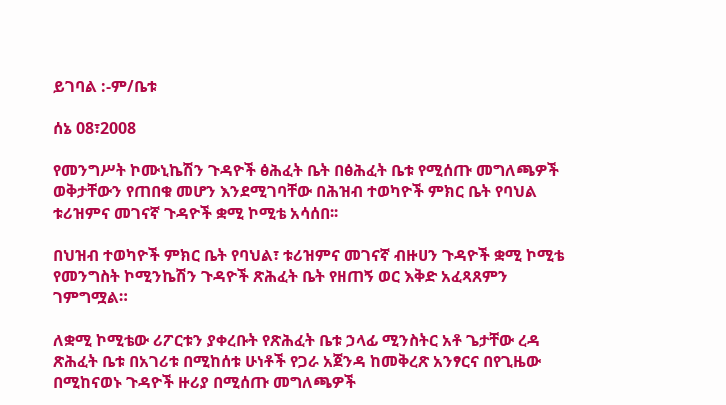ይገባል :-ም/ቤቱ

ሰኔ 08፣2008

የመንግሥት ኮሙኒኬሽን ጉዳዮች ፅሕፈት ቤት በፅሕፈት ቤቱ የሚሰጡ መግለጫዎች ወቅታቸውን የጠበቁ መሆን እንደሚገባቸው በሕዝብ ተወካዮች ምክር ቤት የባህል ቱሪዝምና መገናኛ ጉዳዮች ቋሚ ኮሚቴ አሳሰበ፡፡

በህዝብ ተወካዮች ምክር ቤት የባህል፣ ቱሪዝምና መገናኛ ብዙሀን ጉዳዮች ቋሚ ኮሚቴ  የመንግስት ኮሚንኬሽን ጉዳዮች ጽሕፈት ቤት የዘጠኝ ወር እቅድ አፈጻጸምን ገምግሟል።

ለቋሚ ኮሚቴው ሪፖርቱን ያቀረቡት የጽሕፈት ቤቱ ኃላፊ ሚንስትር አቶ ጌታቸው ረዳ  ጽሕፈት ቤቱ በአገሪቱ በሚከሰቱ ሁነቶች የጋራ አጀንዳ ከመቅረጽ አንፃርና በየጊዜው በሚከናወኑ ጉዳዮች ዙሪያ በሚሰጡ መግለጫዎች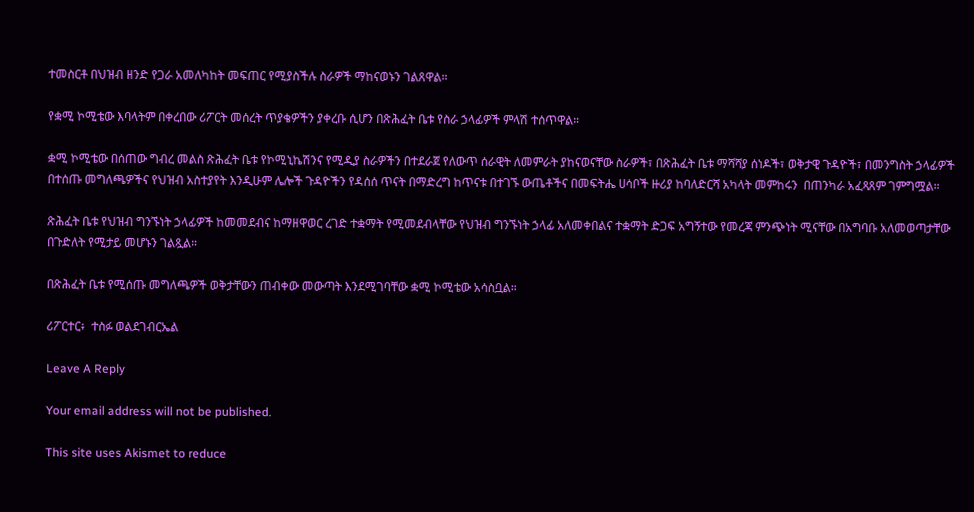ተመስርቶ በህዝብ ዘንድ የጋራ አመለካከት መፍጠር የሚያስችሉ ስራዎች ማከናወኑን ገልጸዋል።

የቋሚ ኮሚቴው እባላትም በቀረበው ሪፖርት መሰረት ጥያቄዎችን ያቀረቡ ሲሆን በጽሕፈት ቤቱ የስራ ኃላፊዎች ምላሽ ተሰጥዋል።

ቋሚ ኮሚቴው በሰጠው ግብረ መልስ ጽሕፈት ቤቱ የኮሚኒኬሽንና የሚዲያ ስራዎችን በተደራጀ የለውጥ ሰራዊት ለመምራት ያከናወናቸው ስራዎች፣ በጽሕፈት ቤቱ ማሻሻያ ሰነዶች፣ ወቅታዊ ጉዳዮች፣ በመንግስት ኃላፊዎች በተሰጡ መግለጫዎችና የህዝብ አስተያየት እንዲሁም ሌሎች ጉዳዮችን የዳሰሰ ጥናት በማድረግ ከጥናቱ በተገኙ ውጤቶችና በመፍትሔ ሀሳቦች ዙሪያ ከባለድርሻ አካላት መምከሩን  በጠንካራ አፈጻጸም ገምግሟል።

ጽሕፈት ቤቱ የህዝብ ግንኙነት ኃላፊዎች ከመመደብና ከማዘዋወር ረገድ ተቋማት የሚመደብላቸው የህዝብ ግንኙነት ኃላፊ አለመቀበልና ተቋማት ድጋፍ አግኝተው የመረጃ ምንጭነት ሚናቸው በአግባቡ አለመወጣታቸው በጉድለት የሚታይ መሆኑን ገልጿል።

በጽሕፈት ቤቱ የሚሰጡ መግለጫዎች ወቅታቸውን ጠብቀው መውጣት እንደሚገባቸው ቋሚ ኮሚቴው አሳስቧል።

ሪፖርተር፥  ተስፉ ወልደገብርኤል

Leave A Reply

Your email address will not be published.

This site uses Akismet to reduce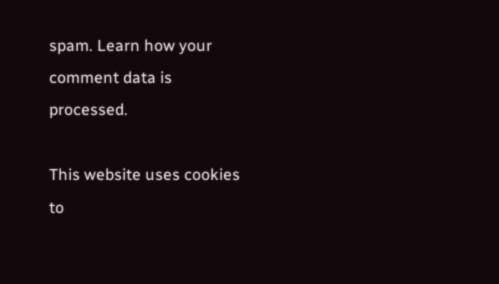spam. Learn how your comment data is processed.

This website uses cookies to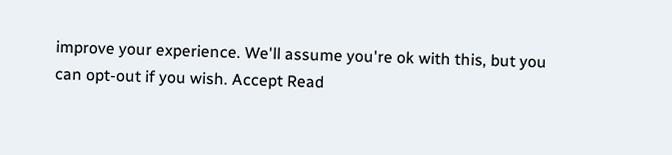improve your experience. We'll assume you're ok with this, but you can opt-out if you wish. Accept Read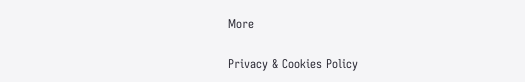More

Privacy & Cookies Policy